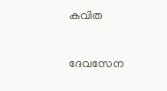കവിത

ദേവസേന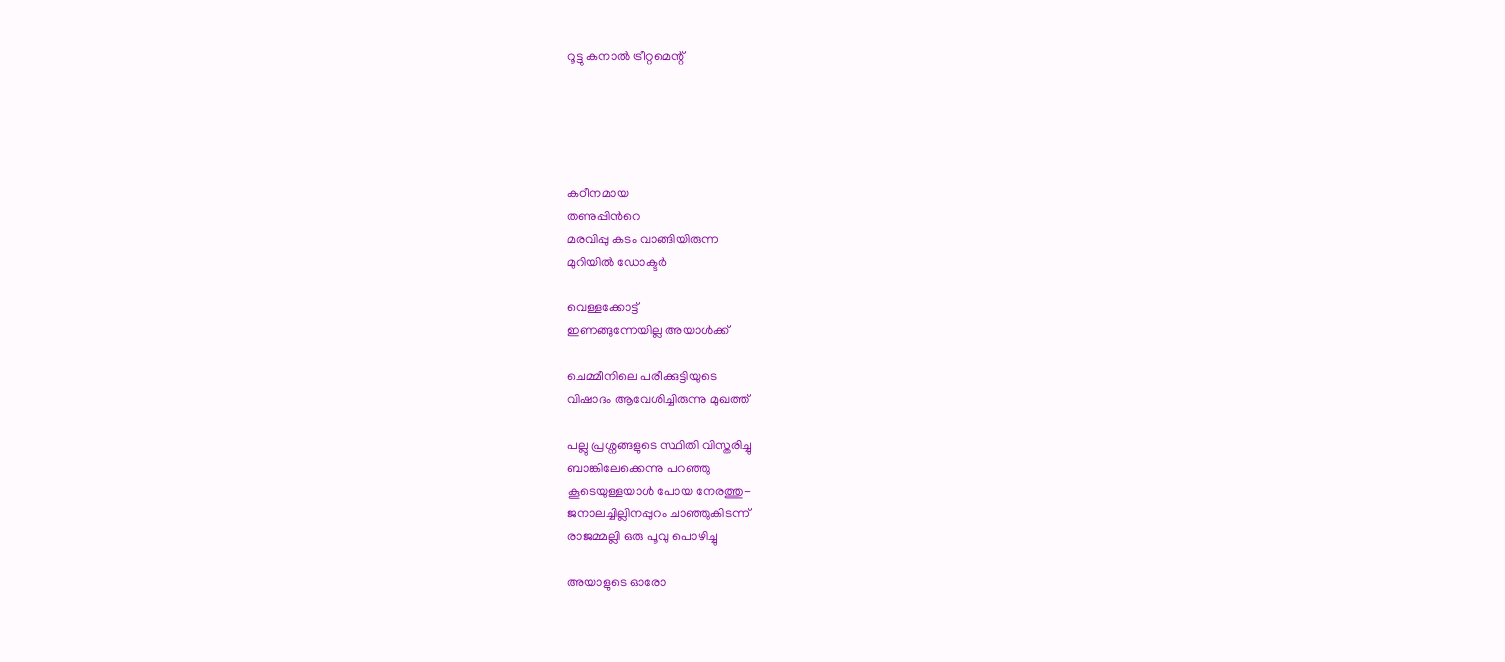റൂട്ടു കനാല്‍ ട്രീറ്റമെന്റ്





കഠീനമായ
തണുപ്പിന്‍റെ
മരവിപ്പു കടം വാങ്ങിയിരുന്ന
മുറിയില്‍ ഡോക്ടര്‍

വെള്ളക്കോട്ട്
ഇണങ്ങുന്നേയില്ല അയാള്‍ക്ക്

ചെമ്മീനിലെ പരീക്കുട്ടിയുടെ
വിഷാദം ആവേശിച്ചിരുന്നു മുഖത്ത്

പല്ലു പ്രശ്നങ്ങളുടെ സ്ഥിതി വിസ്തരിച്ചു
ബാങ്കിലേക്കെന്നു പറഞ്ഞു
കൂടെയുള്ളയാള്‍ പോയ നേരത്തു-
ജനാലച്ചില്ലിനപ്പുറം ചാഞ്ഞുകിടന്ന്
രാജമ്മല്ലി ഒരു പൂവു പൊഴിച്ചു

അയാളുടെ ഓരോ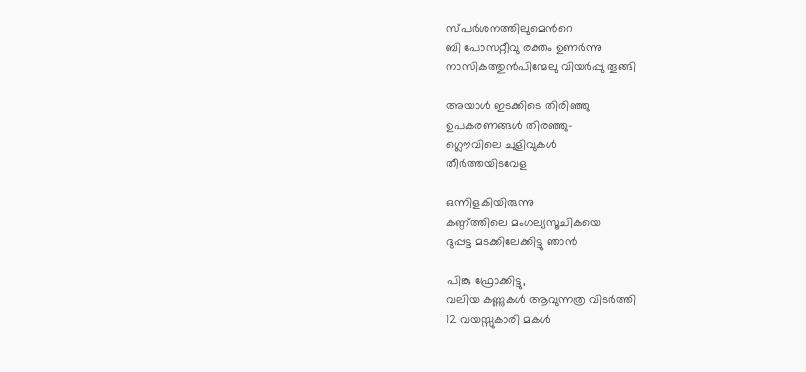സ്പര്‍ശനത്തിലുമെന്‍റെ
ബി പോസറ്റീവു രക്തം ഉണര്‍ന്നു
നാസികത്തുന്‍പിന്മേലു വിയര്‍പ്പു തൂങ്ങി

അയാള്‍ ഇടക്കിടെ തിരിഞ്ഞു
ഉപകരണങ്ങള്‍ തിരഞ്ഞു-
ഗ്ലൌവിലെ ചുളിവുകള്‍
തീര്‍ത്തയിടവേള

ഒന്നിളകിയിരുന്നു
കണ്ഠ്ത്തിലെ മംഗല്യസൂചികയെ
ദുപ്പട്ട മടക്കിലേക്കിട്ടു ഞാന്‍

പിങ്കു ഫ്രോക്കിട്ടു,
വലിയ കണ്ണുകള്‍ ആവുന്നത്ര വിടര്‍ത്തി
12 വയസ്സുകാരി മകള്‍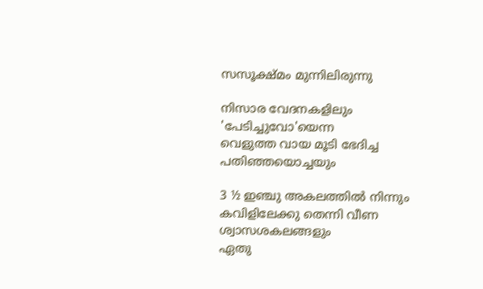സസൂക്ഷ്മം മുന്നിലിരുന്നു

നിസാര വേദനകളിലും
'പേടിച്ചുവോ'യെന്ന
വെളുത്ത വായ മൂടി ഭേദിച്ച
പതിഞ്ഞയൊച്ചയും

3 ½ ഇഞ്ചു അകലത്തില്‍ നിന്നും
കവിളിലേക്കു തെന്നി വീണ ശ്വാസശകലങ്ങളും
ഏതു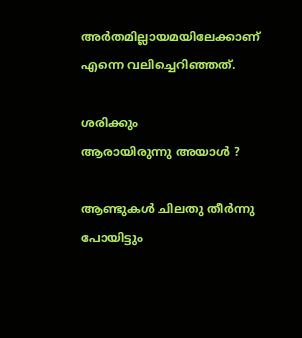അര്‍തമില്ലായമയിലേക്കാണ്
എന്നെ വലിച്ചെറിഞ്ഞത്.

ശരിക്കും
ആരായിരുന്നു അയാള്‍ ?

ആണ്ടുകള്‍ ചിലതു തീര്‍ന്നു പോയിട്ടും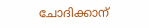ചോദിക്കാന്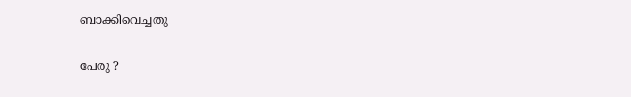ബാക്കിവെച്ചതു

പേരു ?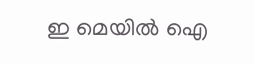ഇ മെയില്‍ ഐ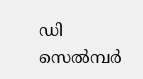ഡി
സെല്‍മ്പര്‍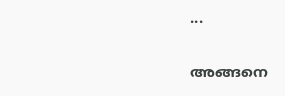...

അങ്ങനെ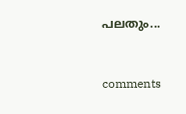പലതും...


comments